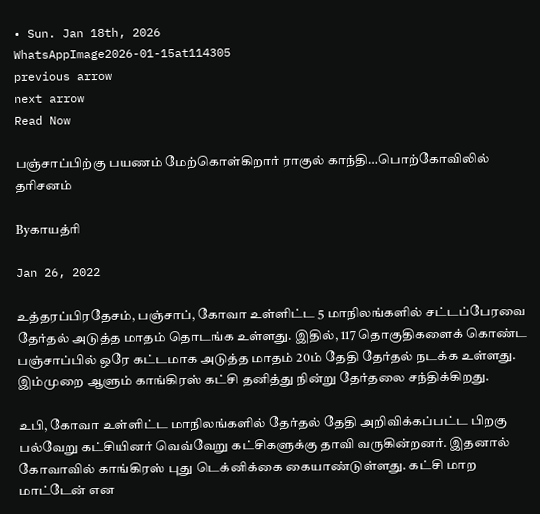• Sun. Jan 18th, 2026
WhatsAppImage2026-01-15at114305
previous arrow
next arrow
Read Now

பஞ்சாப்பிற்கு பயணம் மேற்கொள்கிறார் ராகுல் காந்தி…பொற்கோவிலில் தரிசனம்

Byகாயத்ரி

Jan 26, 2022

உத்தரப்பிரதேசம், பஞ்சாப், கோவா உள்ளிட்ட 5 மாநிலங்களில் சட்டப்பேரவை தேர்தல் அடுத்த மாதம் தொடங்க உள்ளது. இதில், 117 தொகுதிகளைக் கொண்ட பஞ்சாப்பில் ஒரே கட்டமாக அடுத்த மாதம் 20ம் தேதி தேர்தல் நடக்க உள்ளது. இம்முறை ஆளும் காங்கிரஸ் கட்சி தனித்து நின்று தேர்தலை சந்திக்கிறது.

உபி, கோவா உள்ளிட்ட மாநிலங்களில் தேர்தல் தேதி அறிவிக்கப்பட்ட பிறகு பல்வேறு கட்சியினர் வெவ்வேறு கட்சிகளுக்கு தாவி வருகின்றனர். இதனால் கோவாவில் காங்கிரஸ் புது டெக்னிக்கை கையாண்டுள்ளது. கட்சி மாற மாட்டேன் என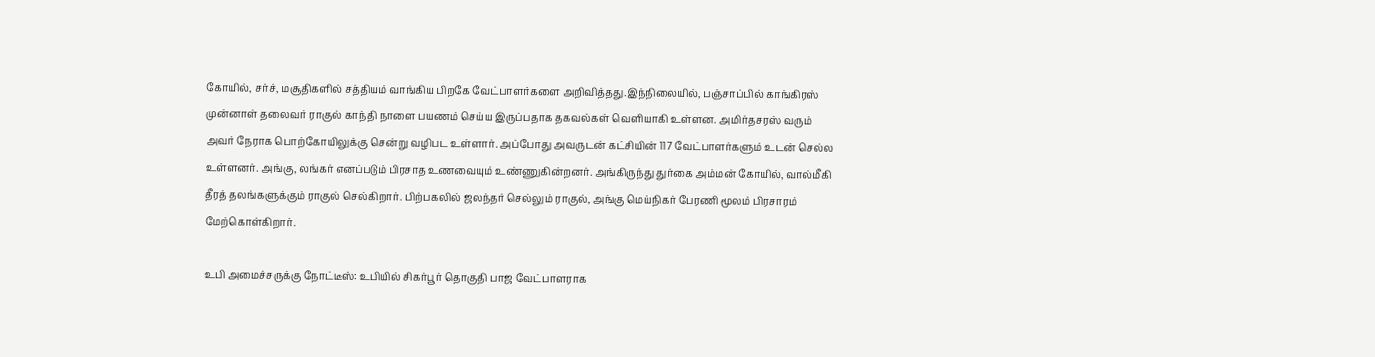கோயில், சர்ச், மசூதிகளில் சத்தியம் வாங்கிய பிறகே வேட்பாளர்களை அறிவித்தது.இந்நிலையில், பஞ்சாப்பில் காங்கிரஸ் முன்னாள் தலைவர் ராகுல் காந்தி நாளை பயணம் செய்ய இருப்பதாக தகவல்கள் வெளியாகி உள்ளன. அமிர்தசரஸ் வரும் அவர் நேராக பொற்கோயிலுக்கு சென்று வழிபட உள்ளார். அப்போது அவருடன் கட்சியின் 117 வேட்பாளர்களும் உடன் செல்ல உள்ளனர். அங்கு, லங்கர் எனப்படும் பிரசாத உணவையும் உண்ணுகின்றனர். அங்கிருந்து துர்கை அம்மன் கோயில், வால்மீகி தீரத் தலங்களுக்கும் ராகுல் செல்கிறார். பிற்பகலில் ஜலந்தர் செல்லும் ராகுல், அங்கு மெய்நிகர் பேரணி மூலம் பிரசாரம் மேற்கொள்கிறார்.

உபி அமைச்சருக்கு நோட்டீஸ்: உபியில் சிகர்பூர் தொகுதி பாஜ வேட்பாளராக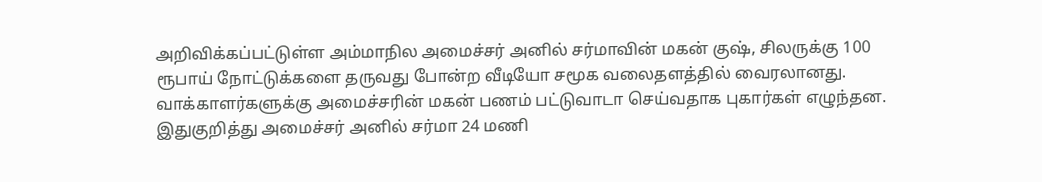அறிவிக்கப்பட்டுள்ள அம்மாநில அமைச்சர் அனில் சர்மாவின் மகன் குஷ், சிலருக்கு 100 ரூபாய் நோட்டுக்களை தருவது போன்ற வீடியோ சமூக வலைதளத்தில் வைரலானது. வாக்காளர்களுக்கு அமைச்சரின் மகன் பணம் பட்டுவாடா செய்வதாக புகார்கள் எழுந்தன. இதுகுறித்து அமைச்சர் அனில் சர்மா 24 மணி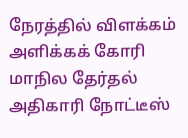நேரத்தில் விளக்கம் அளிக்கக் கோரி மாநில தேர்தல் அதிகாரி நோட்டீஸ்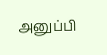அனுப்பி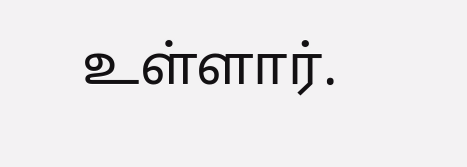உள்ளார்.